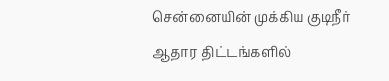சென்னையின் முக்கிய குடிநீர் ஆதார திட்டங்களில்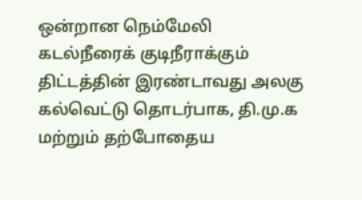ஒன்றான நெம்மேலி கடல்நீரைக் குடிநீராக்கும் திட்டத்தின் இரண்டாவது அலகு கல்வெட்டு தொடர்பாக, தி.மு.க மற்றும் தற்போதைய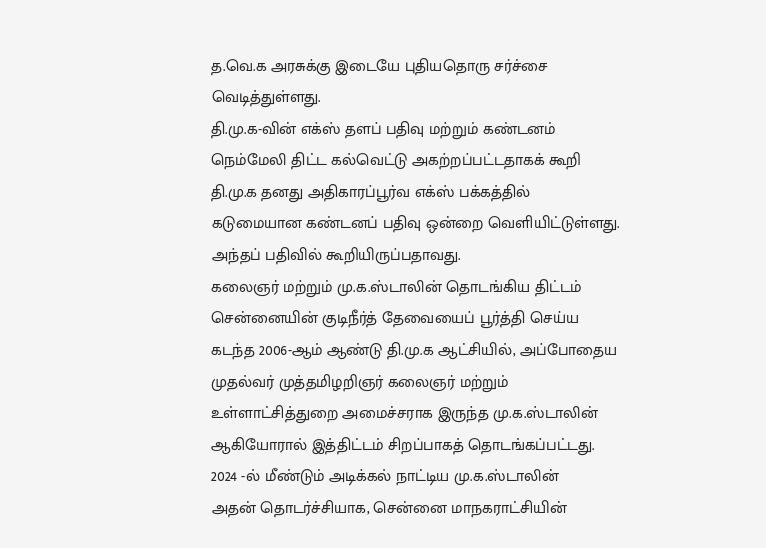த.வெ.க அரசுக்கு இடையே புதியதொரு சர்ச்சை வெடித்துள்ளது.
தி.மு.க-வின் எக்ஸ் தளப் பதிவு மற்றும் கண்டனம்
நெம்மேலி திட்ட கல்வெட்டு அகற்றப்பட்டதாகக் கூறி தி.மு.க தனது அதிகாரப்பூர்வ எக்ஸ் பக்கத்தில் கடுமையான கண்டனப் பதிவு ஒன்றை வெளியிட்டுள்ளது. அந்தப் பதிவில் கூறியிருப்பதாவது.
கலைஞர் மற்றும் மு.க.ஸ்டாலின் தொடங்கிய திட்டம்
சென்னையின் குடிநீர்த் தேவையைப் பூர்த்தி செய்ய கடந்த 2006-ஆம் ஆண்டு தி.மு.க ஆட்சியில், அப்போதைய முதல்வர் முத்தமிழறிஞர் கலைஞர் மற்றும் உள்ளாட்சித்துறை அமைச்சராக இருந்த மு.க.ஸ்டாலின் ஆகியோரால் இத்திட்டம் சிறப்பாகத் தொடங்கப்பட்டது.
2024 -ல் மீண்டும் அடிக்கல் நாட்டிய மு.க.ஸ்டாலின்
அதன் தொடர்ச்சியாக, சென்னை மாநகராட்சியின்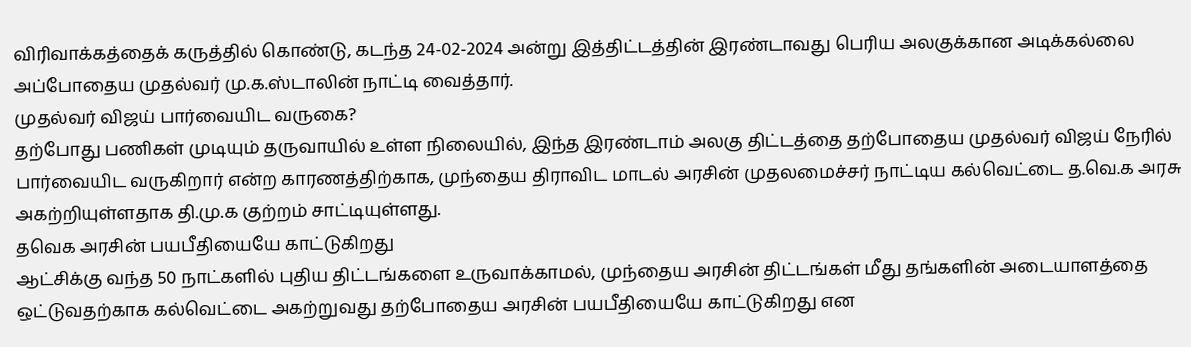விரிவாக்கத்தைக் கருத்தில் கொண்டு, கடந்த 24-02-2024 அன்று இத்திட்டத்தின் இரண்டாவது பெரிய அலகுக்கான அடிக்கல்லை அப்போதைய முதல்வர் மு.க.ஸ்டாலின் நாட்டி வைத்தார்.
முதல்வர் விஜய் பார்வையிட வருகை?
தற்போது பணிகள் முடியும் தருவாயில் உள்ள நிலையில், இந்த இரண்டாம் அலகு திட்டத்தை தற்போதைய முதல்வர் விஜய் நேரில் பார்வையிட வருகிறார் என்ற காரணத்திற்காக, முந்தைய திராவிட மாடல் அரசின் முதலமைச்சர் நாட்டிய கல்வெட்டை த.வெ.க அரசு அகற்றியுள்ளதாக தி.மு.க குற்றம் சாட்டியுள்ளது.
தவெக அரசின் பயபீதியையே காட்டுகிறது
ஆட்சிக்கு வந்த 50 நாட்களில் புதிய திட்டங்களை உருவாக்காமல், முந்தைய அரசின் திட்டங்கள் மீது தங்களின் அடையாளத்தை ஒட்டுவதற்காக கல்வெட்டை அகற்றுவது தற்போதைய அரசின் பயபீதியையே காட்டுகிறது என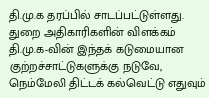தி.மு.க தரப்பில் சாடப்பட்டுள்ளது.
துறை அதிகாரிகளின் விளக்கம்
தி.மு.க-வின் இந்தக் கடுமையான குற்றச்சாட்டுகளுக்கு நடுவே, நெம்மேலி திட்டக் கல்வெட்டு எதுவும்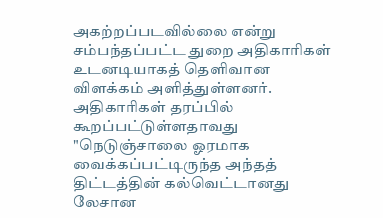அகற்றப்படவில்லை என்று சம்பந்தப்பட்ட துறை அதிகாரிகள் உடனடியாகத் தெளிவான விளக்கம் அளித்துள்ளனர்.
அதிகாரிகள் தரப்பில் கூறப்பட்டுள்ளதாவது
"நெடுஞ்சாலை ஓரமாக வைக்கப்பட்டிருந்த அந்தத் திட்டத்தின் கல்வெட்டானது லேசான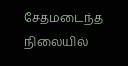சேதமடைந்த நிலையில்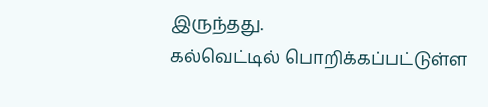இருந்தது.
கல்வெட்டில் பொறிக்கப்பட்டுள்ள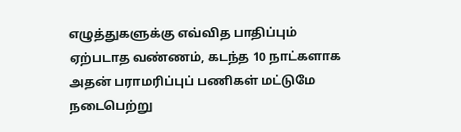எழுத்துகளுக்கு எவ்வித பாதிப்பும் ஏற்படாத வண்ணம், கடந்த 10 நாட்களாக அதன் பராமரிப்புப் பணிகள் மட்டுமே நடைபெற்று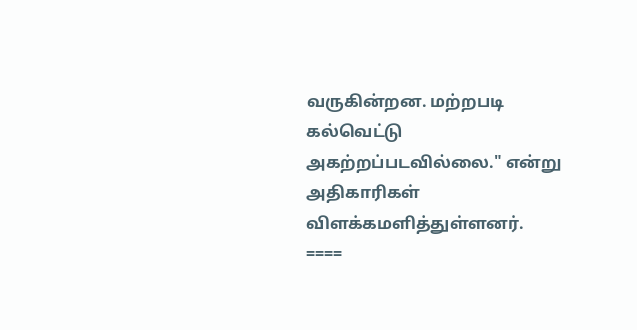வருகின்றன. மற்றபடி கல்வெட்டு அகற்றப்படவில்லை." என்று அதிகாரிகள் விளக்கமளித்துள்ளனர்.
====